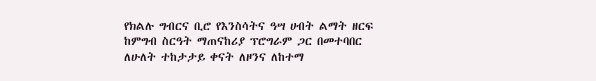የክልሉ ግብርና ቢሮ የእንስሳትና ዓሣ ሀብት ልማት ዘርፍ ከምግብ ስርዓት ማጠናከሪያ ፕሮግራም ጋር በመተባበር ለሁለት ተከታታይ ቀናት ለዞንና ለከተማ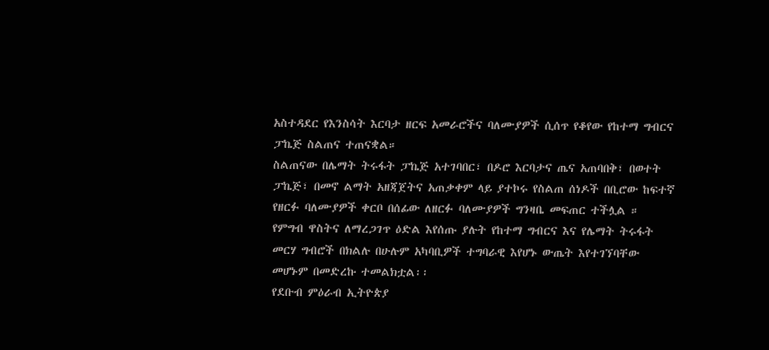አስተዳደር የእንስሳት እርባታ ዘርፍ አመራሮችና ባለሙያዎች ሲሰጥ የቆየው የከተማ ግብርና ፓኬጅ ስልጠና ተጠናቋል።
ስልጠናው በሌማት ትሩፋት ፓኬጅ አተገባበር፣ በዶሮ እርባታና ጤና አጠባበቅ፣ በወተት ፓኬጅ፣ በመኖ ልማት አዘጃጀትና አጠቃቀም ላይ ያተኮሩ የስልጠ ሰነዶች በቢሮው ከፍተኛ የዘርፉ ባለሙያዎች ቀርቦ በሰፊው ለዘርፉ ባለሙያዎች ግንዛቤ መፍጠር ተችሏል ።
የምግብ ዋስትና ለማረጋገጥ ዕድል እየሰጡ ያሉት የከተማ ግብርና እና የሌማት ትሩፋት መርሃ ግብሮች በክልሉ በሁሉም አካባቢዎች ተግባራዊ እየሆኑ ውጤት እየተገኘባቸው መሆኑም በመድረኩ ተመልክቷል፡፡
የደቡብ ምዕራብ ኢትዮጵያ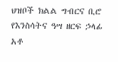ህዝቦች ክልል ግብርና ቢሮ የእንስሳትና ዓሣ ዘርፍ ኃላፊ አቶ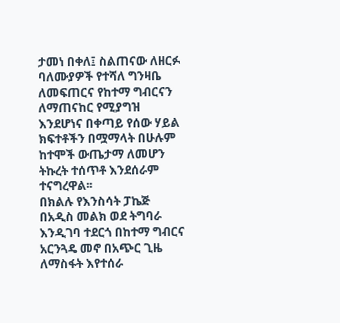ታመነ በቀለ፤ ስልጠናው ለዘርፉ ባለሙያዎች የተሻለ ግንዛቤ ለመፍጠርና የከተማ ግብርናን ለማጠናከር የሚያግዝ እንደሆነና በቀጣይ የሰው ሃይል ክፍተቶችን በሟማላት በሁሉም ከተሞች ውጤታማ ለመሆን ትኩረት ተሰጥቶ እንደሰራም ተናግረዋል፡፡
በክልሉ የእንስሳት ፓኬጅ በአዲስ መልክ ወደ ትግባራ እንዲገባ ተደርጎ በከተማ ግብርና አርንጓዴ መኖ በአጭር ጊዜ ለማስፋት እየተሰራ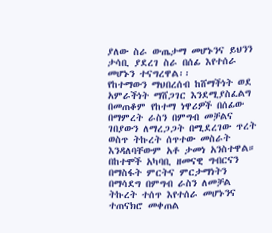ያለው ስራ ውጤታማ መሆኑንና ይህንን ታሳቢ ያደረገ ስራ በሰፊ እየተሰራ መሆኑን ተናግረዋል፡፡
የከተማውን ማህበረሰብ ከሸማችነት ወደ አምራችነት ማሸጋገር እንደሚያስፈልግ በመጠቆም የከተማ ነዋሪዎች በሰፊው በማምረት ራስን በምግብ መቻልና ገበያውን ለማረጋጋት በሚደረገው ጥረት ወስጥ ትኩረት ሰጥተው መስራት እንዳለባቸውም አቶ ታመነ አንስተዋል።
በከተሞች አካባቢ ዘመናዊ ግብርናን በማስፋት ምርትና ምርታማነትን በማሳደግ በምግብ ራስን ለመቻል ትኩረት ተሰጥ እየተሰራ መሆኑንና ተጠናክሮ መቀጠል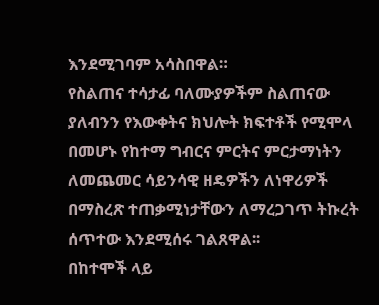እንደሚገባም አሳስበዋል።
የስልጠና ተሳታፊ ባለሙያዎችም ስልጠናው ያለብንን የእውቀትና ክህሎት ክፍተቶች የሚሞላ በመሆኑ የከተማ ግብርና ምርትና ምርታማነትን ለመጨመር ሳይንሳዊ ዘዴዎችን ለነዋሪዎች በማስረጽ ተጠቃሚነታቸውን ለማረጋገጥ ትኩረት ሰጥተው እንደሚሰሩ ገልጸዋል፡፡
በከተሞች ላይ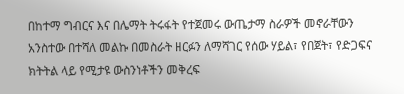በከተማ ግብርና እና በሌማት ትሩፋት የተጀመሩ ውጤታማ ስራዎች መኖራቸውን አንስተው በተሻለ መልኩ በመስራት ዘርፉን ለማሻገር የሰው ሃይል፣ የበጀት፣ የድጋፍና ክትትል ላይ የሚታዩ ውስንነቶችን መቅረፍ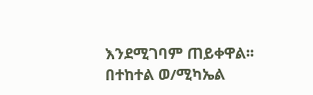እንደሚገባም ጠይቀዋል፡፡
በተከተል ወ/ሚካኤል